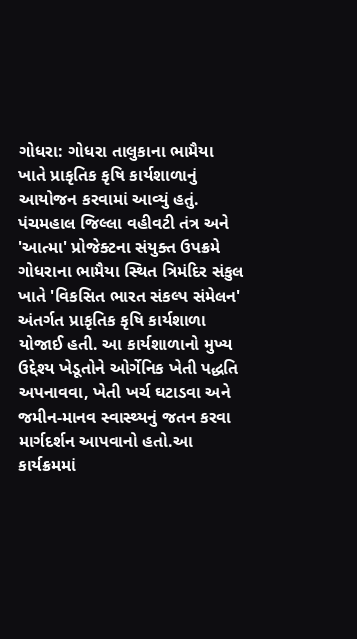ગોધરા: ગોધરા તાલુકાના ભામૈયા ખાતે પ્રાકૃતિક કૃષિ કાર્યશાળાનું આયોજન કરવામાં આવ્યું હતું.
પંચમહાલ જિલ્લા વહીવટી તંત્ર અને 'આત્મા' પ્રોજેક્ટના સંયુક્ત ઉપક્રમે ગોધરાના ભામૈયા સ્થિત ત્રિમંદિર સંકુલ ખાતે 'વિકસિત ભારત સંકલ્પ સંમેલન' અંતર્ગત પ્રાકૃતિક કૃષિ કાર્યશાળા યોજાઈ હતી. આ કાર્યશાળાનો મુખ્ય ઉદ્દેશ્ય ખેડૂતોને ઓર્ગેનિક ખેતી પદ્ધતિ અપનાવવા, ખેતી ખર્ચ ઘટાડવા અને જમીન-માનવ સ્વાસ્થ્યનું જતન કરવા માર્ગદર્શન આપવાનો હતો.આ કાર્યક્રમમાં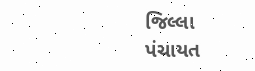જિલ્લા પંચાયત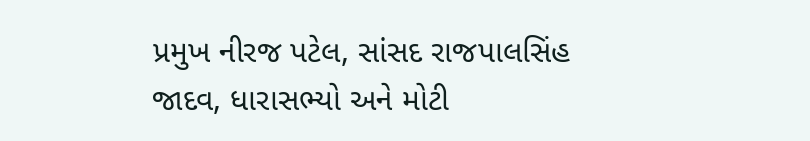પ્રમુખ નીરજ પટેલ, સાંસદ રાજપાલસિંહ જાદવ, ધારાસભ્યો અને મોટી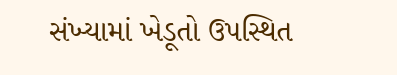સંખ્યામાં ખેડૂતો ઉપસ્થિત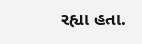રહ્યા હતા.